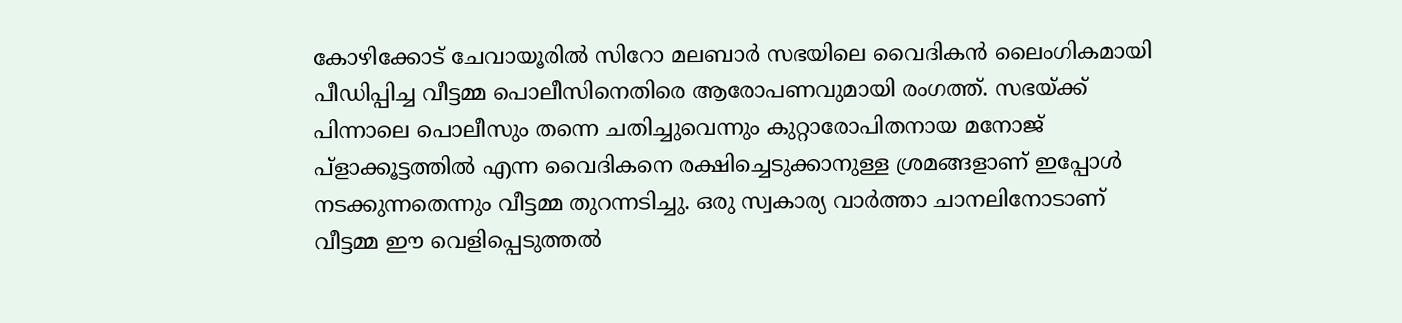കോഴിക്കോട് ചേവായൂരില്‍ സിറോ മലബാര്‍ സഭയിലെ വൈദികന്‍ ലൈംഗികമായി പീഡിപ്പിച്ച വീട്ടമ്മ പൊലീസിനെതിരെ ആരോപണവുമായി രംഗത്ത്. സഭയ്ക്ക് പിന്നാലെ പൊലീസും തന്നെ ചതിച്ചുവെന്നും കുറ്റാരോപിതനായ മനോജ് പ്ളാക്കൂട്ടത്തില്‍ എന്ന വൈദികനെ രക്ഷിച്ചെടുക്കാനുള്ള ശ്രമങ്ങളാണ് ഇപ്പോള്‍ നടക്കുന്നതെന്നും വീട്ടമ്മ തുറന്നടിച്ചു. ഒരു സ്വകാര്യ വാര്‍ത്താ ചാനലിനോടാണ് വീട്ടമ്മ ഈ വെളിപ്പെടുത്തല്‍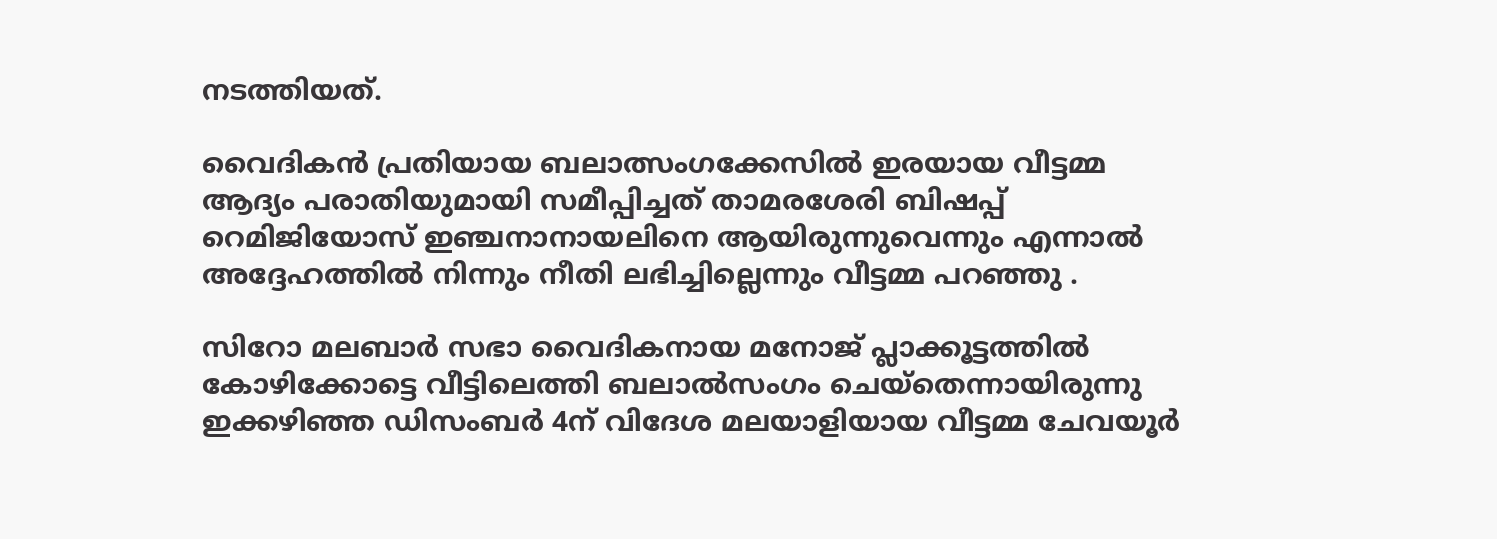നടത്തിയത്.

വൈദികന്‍ പ്രതിയായ ബലാത്സംഗക്കേസില്‍ ഇരയായ വീട്ടമ്മ ആദ്യം പരാതിയുമായി സമീപ്പിച്ചത് താമരശേരി ബിഷപ്പ് റെമിജിയോസ് ഇഞ്ചനാനായലിനെ ആയിരുന്നുവെന്നും എന്നാല്‍ അദ്ദേഹത്തില്‍ നിന്നും നീതി ലഭിച്ചില്ലെന്നും വീട്ടമ്മ പറഞ്ഞു .

സിറോ മലബാ‍ര്‍ സഭാ വൈദികനായ മനോജ് പ്ലാക്കൂട്ടത്തിൽ  കോഴിക്കോട്ടെ വീട്ടിലെത്തി ബലാൽസംഗം ചെയ്തെന്നായിരുന്നു ഇക്കഴിഞ്ഞ ഡിസംബ‍ര്‍ 4ന് വിദേശ മലയാളിയായ വീട്ടമ്മ ചേവയൂർ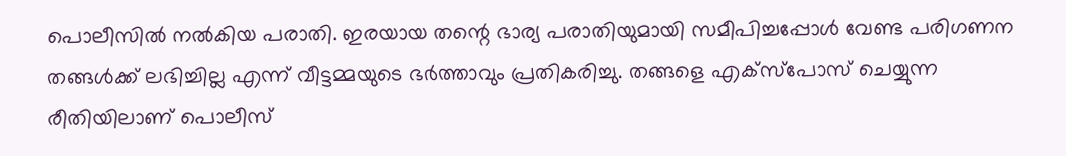പൊലീസിൽ നൽകിയ പരാതി. ഇരയായ തന്റെ ഭാര്യ പരാതിയുമായി സമീപിച്ചപ്പോൾ വേണ്ട പരിഗണന തങ്ങള്‍ക്ക് ലഭിച്ചില്ല എന്ന് വീട്ടമ്മയുടെ ഭര്‍ത്താവും പ്രതികരിച്ചു. തങ്ങളെ എക്സ്പോസ് ചെയ്യുന്ന രീതിയിലാണ് പൊലീസ്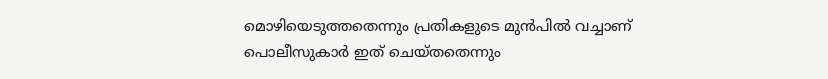മൊഴിയെടുത്തതെന്നും പ്രതികളുടെ മുന്‍പില്‍ വച്ചാണ് പൊലീസുകാര്‍ ഇത് ചെയ്തതെന്നും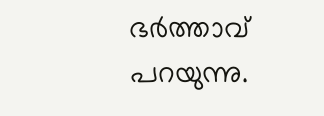ഭര്‍ത്താവ് പറയുന്നു.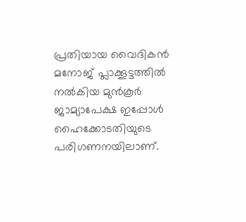പ്രതിയായ വൈദികന്‍ മനോജ് പ്ലാക്കൂട്ടത്തില്‍ നല്‍കിയ മുന്‍കൂര്‍ ജാമ്യാപേക്ഷ ഇപ്പോള്‍ ഹൈക്കോടതിയുടെ പരിഗണനയിലാണ്.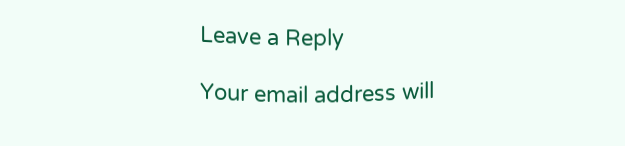Leave a Reply

Your email address will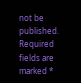not be published. Required fields are marked *